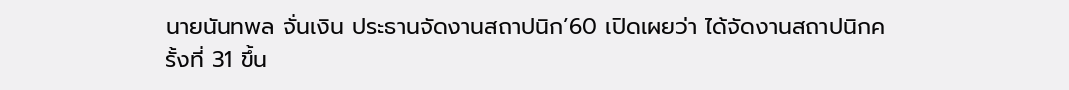นายนันทพล จั่นเงิน ประธานจัดงานสถาปนิก’60 เปิดเผยว่า ได้จัดงานสถาปนิกครั้งที่ 31 ขึ้น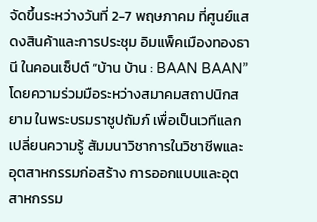จัดขึ้นระหว่างวันที่ 2-7 พฤษภาคม ที่ศูนย์แสดงสินค้าและการประชุม อิมแพ็คเมืองทองธานี ในคอนเซ็ปต์ “บ้าน บ้าน : BAAN BAAN” โดยความร่วมมือระหว่างสมาคมสถาปนิกสยาม ในพระบรมราชูปถัมภ์ เพื่อเป็นเวทีแลกเปลี่ยนความรู้ สัมมนาวิชาการในวิชาชีพและอุตสาหกรรมก่อสร้าง การออกแบบและอุตสาหกรรม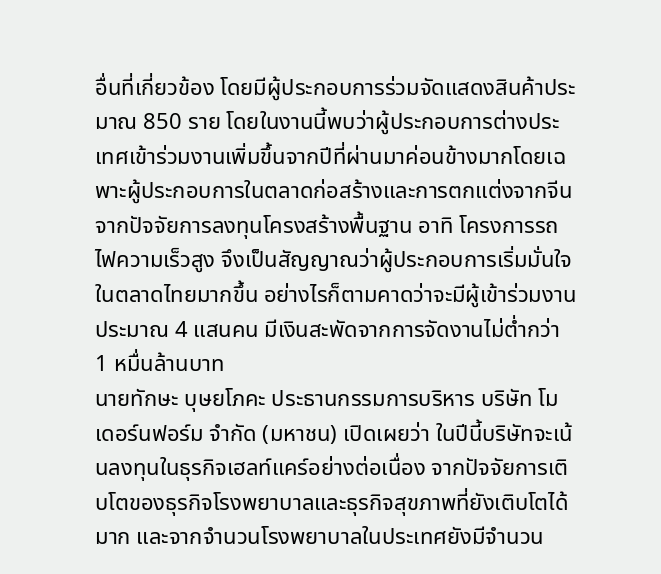อื่นที่เกี่ยวข้อง โดยมีผู้ประกอบการร่วมจัดแสดงสินค้าประมาณ 850 ราย โดยในงานนี้พบว่าผู้ประกอบการต่างประเทศเข้าร่วมงานเพิ่มขึ้นจากปีที่ผ่านมาค่อนข้างมากโดยเฉพาะผู้ประกอบการในตลาดก่อสร้างและการตกแต่งจากจีน จากปัจจัยการลงทุนโครงสร้างพื้นฐาน อาทิ โครงการรถไฟความเร็วสูง จึงเป็นสัญญาณว่าผู้ประกอบการเริ่มมั่นใจในตลาดไทยมากขึ้น อย่างไรก็ตามคาดว่าจะมีผู้เข้าร่วมงานประมาณ 4 แสนคน มีเงินสะพัดจากการจัดงานไม่ต่ำกว่า 1 หมื่นล้านบาท
นายทักษะ บุษยโภคะ ประธานกรรมการบริหาร บริษัท โมเดอร์นฟอร์ม จำกัด (มหาชน) เปิดเผยว่า ในปีนี้บริษัทจะเน้นลงทุนในธุรกิจเฮลท์แคร์อย่างต่อเนื่อง จากปัจจัยการเติบโตของธุรกิจโรงพยาบาลและธุรกิจสุขภาพที่ยังเติบโตได้มาก และจากจำนวนโรงพยาบาลในประเทศยังมีจำนวน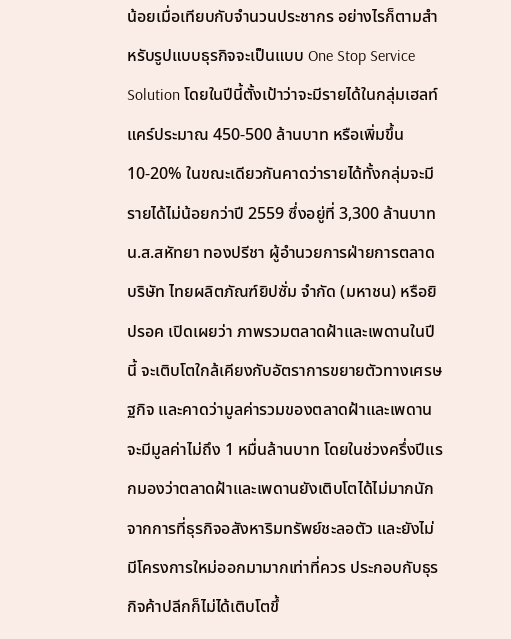น้อยเมื่อเทียบกับจำนวนประชากร อย่างไรก็ตามสำหรับรูปแบบธุรกิจจะเป็นแบบ One Stop Service Solution โดยในปีนี้ตั้งเป้าว่าจะมีรายได้ในกลุ่มเฮลท์แคร์ประมาณ 450-500 ล้านบาท หรือเพิ่มขึ้น 10-20% ในขณะเดียวกันคาดว่ารายได้ทั้งกลุ่มจะมีรายได้ไม่น้อยกว่าปี 2559 ซึ่งอยู่ที่ 3,300 ล้านบาท
น.ส.สหัทยา ทองปรีชา ผู้อำนวยการฝ่ายการตลาด บริษัท ไทยผลิตภัณฑ์ยิปซั่ม จำกัด (มหาชน) หรือยิปรอค เปิดเผยว่า ภาพรวมตลาดฝ้าและเพดานในปีนี้ จะเติบโตใกล้เคียงกับอัตราการขยายตัวทางเศรษฐกิจ และคาดว่ามูลค่ารวมของตลาดฝ้าและเพดานจะมีมูลค่าไม่ถึง 1 หมื่นล้านบาท โดยในช่วงครึ่งปีแรกมองว่าตลาดฝ้าและเพดานยังเติบโตได้ไม่มากนักจากการที่ธุรกิจอสังหาริมทรัพย์ชะลอตัว และยังไม่มีโครงการใหม่ออกมามากเท่าที่ควร ประกอบกับธุรกิจค้าปลีกก็ไม่ได้เติบโตขึ้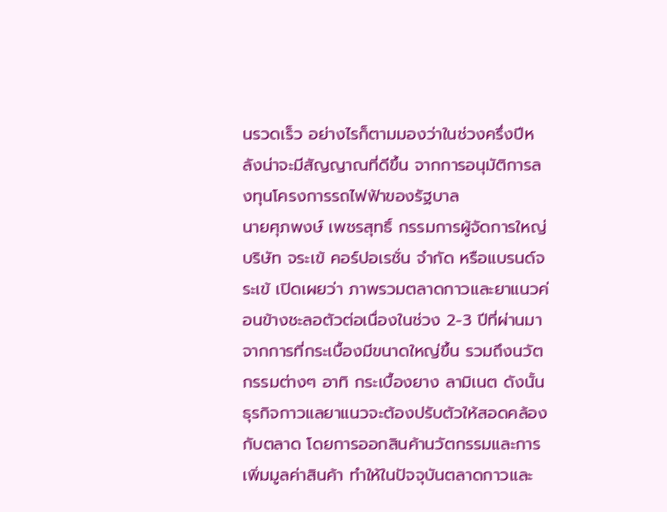นรวดเร็ว อย่างไรก็ตามมองว่าในช่วงครึ่งปีหลังน่าจะมีสัญญาณที่ดีขึ้น จากการอนุมัติการลงทุนโครงการรถไฟฟ้าของรัฐบาล
นายศุภพงษ์ เพชรสุทธิ์ กรรมการผู้จัดการใหญ่ บริษัท จระเข้ คอร์ปอเรชั่น จำกัด หรือแบรนด์จระเข้ เปิดเผยว่า ภาพรวมตลาดกาวและยาแนวค่อนข้างชะลอตัวต่อเนื่องในช่วง 2-3 ปีที่ผ่านมา จากการที่กระเบื้องมีขนาดใหญ่ขึ้น รวมถึงนวัตกรรมต่างๆ อาทิ กระเบื้องยาง ลามิเนต ดังนั้นธุรกิจกาวแลยาแนวจะต้องปรับตัวให้สอดคล้องกับตลาด โดยการออกสินค้านวัตกรรมและการเพิ่มมูลค่าสินค้า ทำให้ในปัจจุบันตลาดกาวและ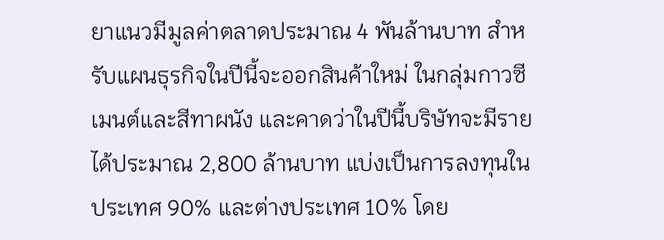ยาแนวมีมูลค่าตลาดประมาณ 4 พันล้านบาท สำหรับแผนธุรกิจในปีนี้จะออกสินค้าใหม่ ในกลุ่มกาวซีเมนต์และสีทาผนัง และคาดว่าในปีนี้บริษัทจะมีรายได้ประมาณ 2,800 ล้านบาท แบ่งเป็นการลงทุนในประเทศ 90% และต่างประเทศ 10% โดย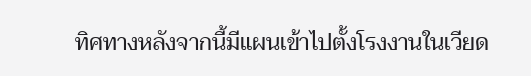ทิศทางหลังจากนี้มีแผนเข้าไปตั้งโรงงานในเวียด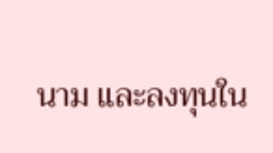นาม และลงทุนใน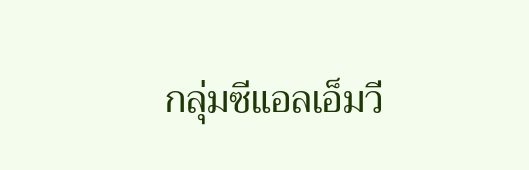กลุ่มซีแอลเอ็มวี